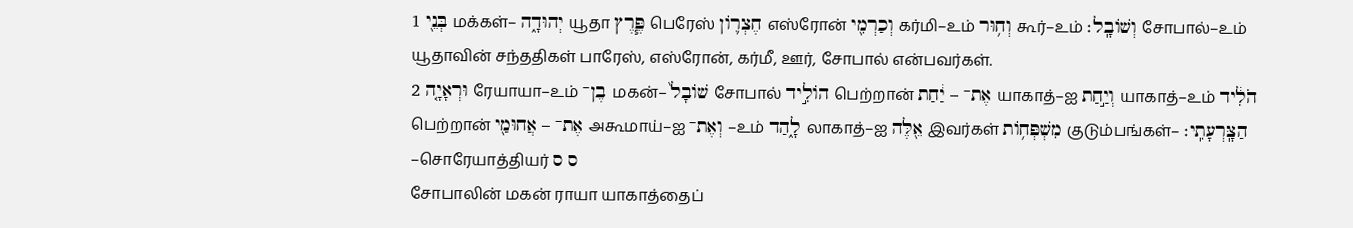1 בְּנֵ֖י மக்கள்– יְהוּדָ֑ה யூதா פֶּ֧רֶץ பெரேஸ் חֶצְר֛וֹן எஸ்ரோன் וְכַרְמִ֖י கர்மி–உம் וְח֥וּר கூர்–உம் וְשׁוֹבָֽל׃ சோபால்–உம்
யூதாவின் சந்ததிகள் பாரேஸ், எஸ்ரோன், கர்மீ, ஊர், சோபால் என்பவர்கள்.
2 וּרְאָיָ֤ה ரேயாயா–உம் בֶן־ மகன்– שׁוֹבָל֙ சோபால் הוֹלִ֣יד பெற்றான் אֶת־ – יַ֔חַת யாகாத்–ஐ וְיַ֣חַת யாகாத்–உம் הֹלִ֔יד பெற்றான் אֶת־ – אֲחוּמַ֖י அகூமாய்–ஐ וְאֶת־ –உம் לָ֑הַד லாகாத்–ஐ אֵ֖לֶּה இவர்கள் מִשְׁפְּח֥וֹת குடும்பங்கள்– הַצָּֽרְעָתִֽי׃ –சொரேயாத்தியர் ס ס
சோபாலின் மகன் ராயா யாகாத்தைப்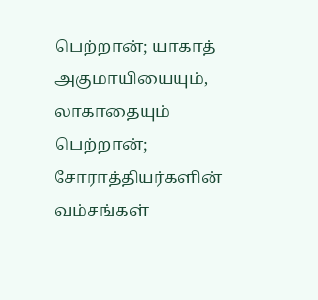பெற்றான்; யாகாத் அகுமாயியையும், லாகாதையும் பெற்றான்; சோராத்தியர்களின் வம்சங்கள்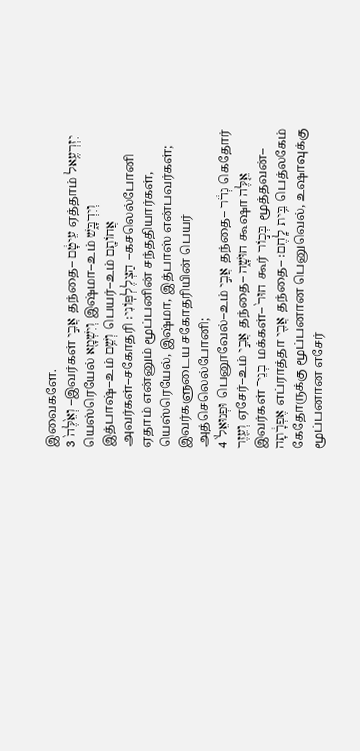இவைகளே.
3 וְאֵ֙לֶּה֙ –இவர்கள் אֲבִ֣י தந்தை– עֵיטָ֔ם ஏத்தாம் יִזְרְעֶ֥אל யெஸ்ரெயேல் וְיִשְׁמָ֖א இஷ்மா–உம் וְיִדְבָּ֑שׁ இத்பாஷ்–உம் וְשֵׁ֥ם பெயர்–உம் אֲחוֹתָ֖ם அவர்கள்–சகோதரி הַצְלֶלְפּֽוֹנִי׃ –கசலெல்போனி
ஏதாம் என்னும் மூப்பனின் சந்ததியார்கள், யெஸ்ரெயேல், இஷ்மா, இத்பாஸ் என்பவர்கள்; இவர்களுடைய சகோதரியின் பெயர் அத்செலெல்போனி;
4 וּפְנוּאֵל֙ பெனூவேல்–உம் אֲבִ֣י தந்தை– גְדֹ֔ר கெதோர் וְעֵ֖זֶר ஏசேர்–உம் אֲבִ֣י தந்தை– חוּשָׁ֑ה கூஷா אֵ֤לֶּה இவர்கள் בְנֵי־ மக்கள்– חוּר֙ கூர் בְּכ֣וֹר மூத்தவன்– אֶפְרָ֔תָה எப்ராத்தா אֲבִ֖י தந்தை– בֵּ֥ית לָֽחֶם׃ பெத்லகேம்
கேதோருக்கு மூப்பனான பெனுவெல், உஷாவுக்கு மூப்பனான எசேர்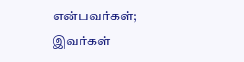என்பவர்கள்; இவர்கள்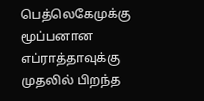பெத்லெகேமுக்கு மூப்பனான எப்ராத்தாவுக்கு முதலில் பிறந்த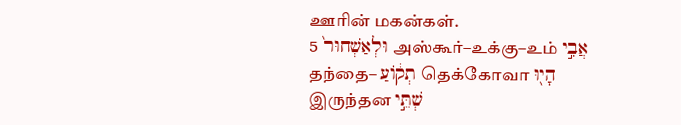ஊரின் மகன்கள்.
5 וּלְאַשְׁחוּר֙ அஸ்கூர்–உக்கு–உம் אֲבִ֣י தந்தை– תְק֔וֹעַ தெக்கோவா הָי֖וּ இருந்தன שְׁתֵּ֣י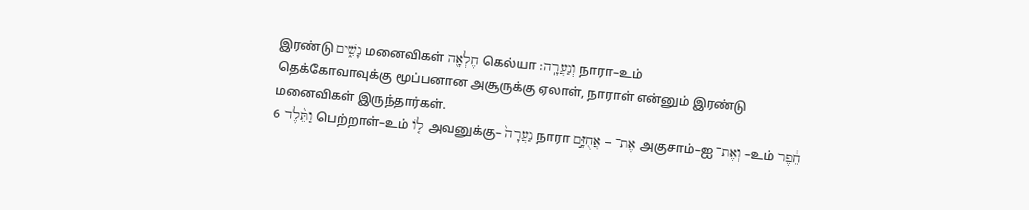இரண்டு נָשִׁ֑ים மனைவிகள் חֶלְאָ֖ה கெல்யா וְנַעֲרָֽה׃ நாரா–உம்
தெக்கோவாவுக்கு மூப்பனான அசூருக்கு ஏலாள், நாராள் என்னும் இரண்டு மனைவிகள் இருந்தார்கள்.
6 וַתֵּ֨לֶד பெற்றாள்–உம் ל֤וֹ அவனுக்கு– נַעֲרָה֙ நாரா אֶת־ – אֲחֻזָּ֣ם அகுசாம்–ஐ וְאֶת־ –உம் חֵ֔פֶר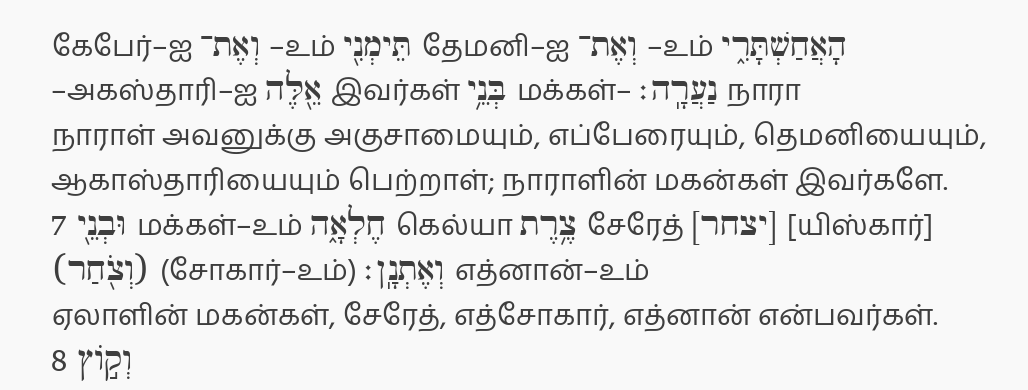கேபேர்–ஐ וְאֶת־ –உம் תֵּימְנִ֖י தேமனி–ஐ וְאֶת־ –உம் הָאֲחַשְׁתָּרִ֑י –அகஸ்தாரி–ஐ אֵ֖לֶּה இவர்கள் בְּנֵ֥י மக்கள்– נַעֲרָֽה׃ நாரா
நாராள் அவனுக்கு அகுசாமையும், எப்பேரையும், தெமனியையும், ஆகாஸ்தாரியையும் பெற்றாள்; நாராளின் மகன்கள் இவர்களே.
7 וּבְנֵ֖י மக்கள்–உம் חֶלְאָ֑ה கெல்யா צֶ֥רֶת சேரேத் [יצחר] [யிஸ்கார்] (וְצֹ֖חַר) (சோகார்–உம்) וְאֶתְנָֽן׃ எத்னான்–உம்
ஏலாளின் மகன்கள், சேரேத், எத்சோகார், எத்னான் என்பவர்கள்.
8 וְק֣וֹץ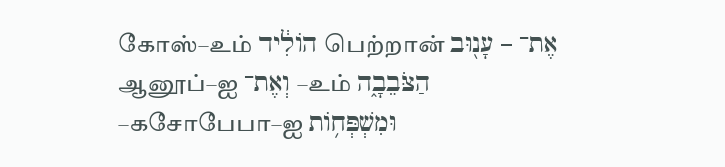கோஸ்–உம் הוֹלִ֔יד பெற்றான் אֶת־ – עָנ֖וּב ஆனூப்–ஐ וְאֶת־ –உம் הַצֹּבֵבָ֑ה –கசோபேபா–ஐ וּמִשְׁפְּח֥וֹת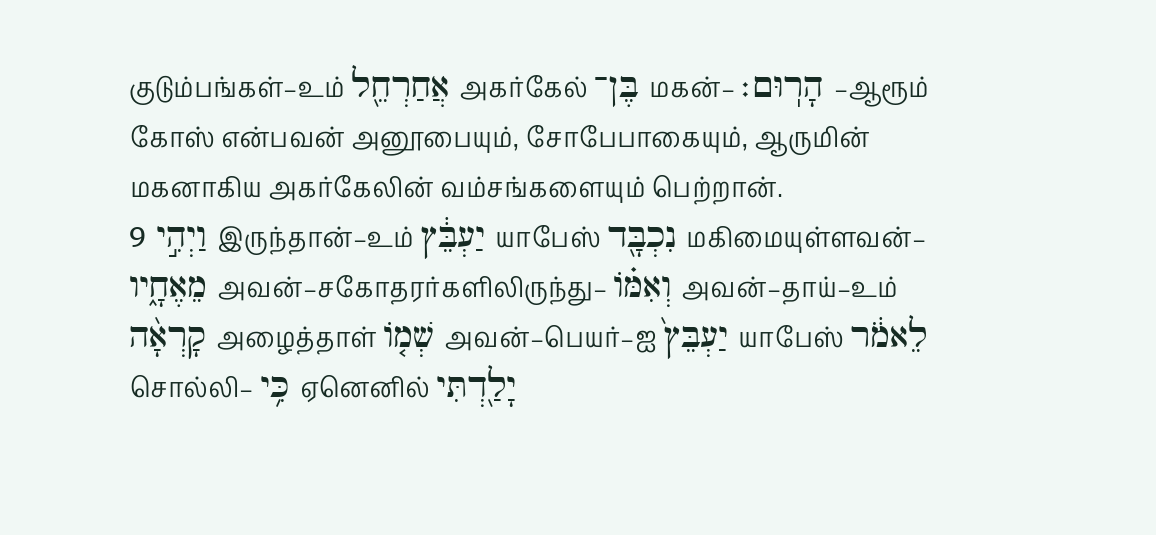குடும்பங்கள்–உம் אֲחַרְחֵ֖ל அகர்கேல் בֶּן־ மகன்– הָרֽוּם׃ –ஆரூம்
கோஸ் என்பவன் அனூபையும், சோபேபாகையும், ஆருமின் மகனாகிய அகர்கேலின் வம்சங்களையும் பெற்றான்.
9 וַיְהִ֣י இருந்தான்–உம் יַעְבֵּ֔ץ யாபேஸ் נִכְבָּ֖ד மகிமையுள்ளவன்– מֵאֶחָ֑יו அவன்–சகோதரர்களிலிருந்து– וְאִמּ֗וֹ அவன்–தாய்–உம் קָרְאָ֨ה அழைத்தாள் שְׁמ֤וֹ அவன்–பெயர்–ஐ יַעְבֵּץ֙ யாபேஸ் לֵאמֹ֔ר சொல்லி– כִּ֥י ஏனெனில் יָלַ֖דְתִּי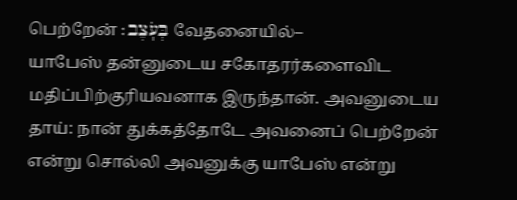பெற்றேன் בְּעֹֽצֶב׃ வேதனையில்–
யாபேஸ் தன்னுடைய சகோதரர்களைவிட மதிப்பிற்குரியவனாக இருந்தான். அவனுடைய தாய்: நான் துக்கத்தோடே அவனைப் பெற்றேன் என்று சொல்லி அவனுக்கு யாபேஸ் என்று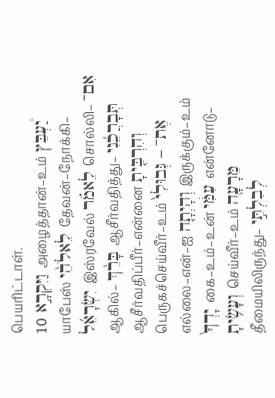பெயரிட்டாள்.
10 וַיִּקְרָ֣א அழைத்தான்–உம் יַ֠עְבֵּץ யாபேஸ் לֵאלֹהֵ֨י தேவன்–நோக்கி– יִשְׂרָאֵ֜ל இஸ்ரவேல் לֵאמֹ֗ר சொல்லி– אִם־ ஆகில்– בָּרֵ֨ךְ ஆசீர்வதித்து– תְּבָרֲכֵ֜נִי ஆசீர்வதிப்பீர்–என்னை וְהִרְבִּ֤יתָ பெருகச்செய்வீர்–உம் אֶת־ – גְּבוּלִי֙ எல்லை–என்–ஐ וְהָיְתָ֤ה இருக்கும்–உம் יָדְךָ֙ கை–உம்–உன் עִמִּ֔י என்னோடு– וְעָשִׂ֥יתָ செய்வீர்–உம் מֵּרָעָ֖ה தீமையிலிருந்து– לְבִלְתִּ֣י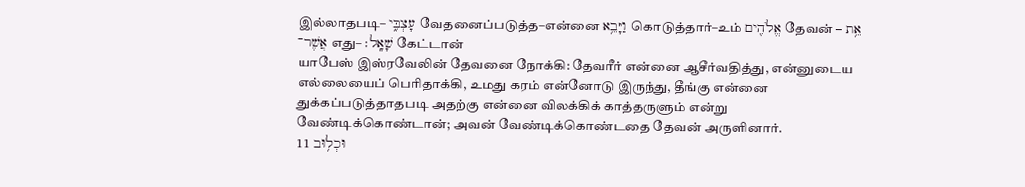இல்லாதபடி– עָצְבִּ֑י வேதனைப்படுத்த–என்னை וַיָּבֵ֥א கொடுத்தார்–உம் אֱלֹהִ֖ים தேவன் אֵ֥ת – אֲשֶׁר־ எது– שָׁאָֽל׃ கேட்டான்
யாபேஸ் இஸ்ரவேலின் தேவனை நோக்கி: தேவரீர் என்னை ஆசீர்வதித்து, என்னுடைய எல்லையைப் பெரிதாக்கி, உமது கரம் என்னோடு இருந்து, தீங்கு என்னை துக்கப்படுத்தாதபடி அதற்கு என்னை விலக்கிக் காத்தருளும் என்று வேண்டிக்கொண்டான்; அவன் வேண்டிக்கொண்டதை தேவன் அருளினார்.
11 וּכְל֥וּב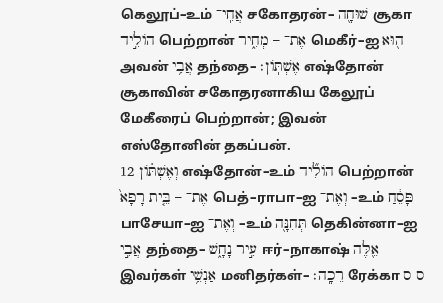கெலூப்–உம் אֲחִֽי־ சகோதரன்– שׁוּחָ֖ה சூகா הוֹלִ֣יד பெற்றான் אֶת־ – מְחִ֑יר மெகீர்–ஐ ה֖וּא அவன் אֲבִ֥י தந்தை– אֶשְׁתּֽוֹן׃ எஷ்தோன்
சூகாவின் சகோதரனாகிய கேலூப் மேகீரைப் பெற்றான்; இவன் எஸ்தோனின் தகப்பன்.
12 וְאֶשְׁתּ֗וֹן எஷ்தோன்–உம் הוֹלִ֞יד பெற்றான் אֶת־ – בֵּ֤ית רָפָא֙ பெத்–ராபா–ஐ וְאֶת־ –உம் פָּסֵ֔חַ பாசேயா–ஐ וְאֶת־ –உம் תְּחִנָּ֖ה தெகின்னா–ஐ אֲבִ֣י தந்தை– עִ֣יר נָחָ֑שׁ ஈர்–நாகாஷ் אֵ֖לֶּה இவர்கள் אַנְשֵׁ֥י மனிதர்கள்– רֵכָֽה׃ ரேக்கா ס ס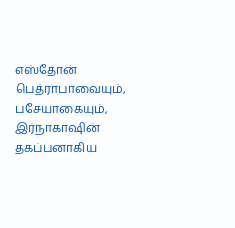எஸ்தோன் பெத்ராபாவையும், பசேயாகையும், இர்நாகாஷின் தகப்பனாகிய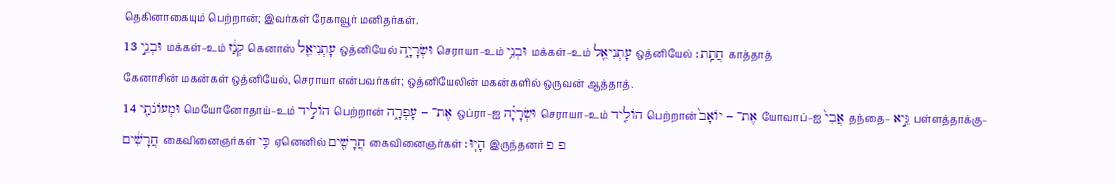தெகினாகையும் பெற்றான்; இவர்கள் ரேகாவூர் மனிதர்கள்.
13 וּבְנֵ֣י மக்கள்–உம் קְנַ֔ז கெனாஸ் עָתְנִיאֵ֖ל ஒத்னியேல் וּשְׂרָיָ֑ה செராயா–உம் וּבְנֵ֥י மக்கள்–உம் עָתְנִיאֵ֖ל ஒத்னியேல் חֲתַֽת׃ காத்தாத்
கேனாசின் மகன்கள் ஒத்னியேல், செராயா என்பவர்கள்; ஒத்னியேலின் மகன்களில் ஒருவன் ஆத்தாத்.
14 וּמְעוֹנֹתַ֖י மெயோனோதாய்–உம் הוֹלִ֣יד பெற்றான் אֶת־ – עָפְרָ֑ה ஒப்ரா–ஐ וּשְׂרָיָ֗ה செராயா–உம் הוֹלִ֤יד பெற்றான் אֶת־ – יוֹאָב֙ யோவாப்–ஐ אֲבִי֙ தந்தை– גֵּ֣יא பள்ளத்தாக்கு– חֲרָשִׁ֔ים கைவினைஞர்கள் כִּ֥י ஏனெனில் חֲרָשִׁ֖ים கைவினைஞர்கள் הָיֽוּ׃ இருந்தனர் פ פ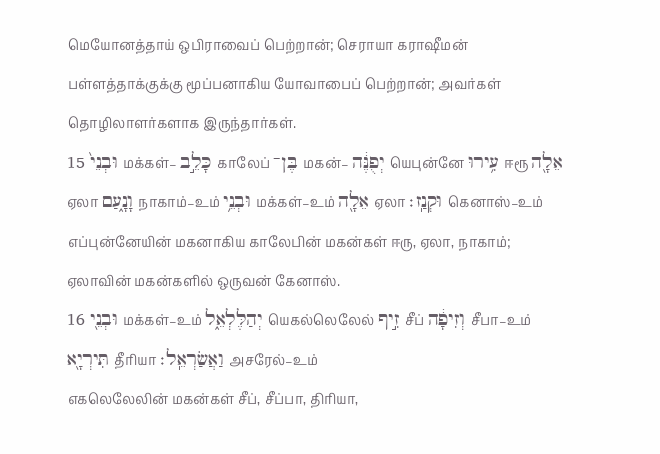மெயோனத்தாய் ஒபிராவைப் பெற்றான்; செராயா கராஷீமன் பள்ளத்தாக்குக்கு மூப்பனாகிய யோவாபைப் பெற்றான்; அவர்கள் தொழிலாளர்களாக இருந்தார்கள்.
15 וּבְנֵי֙ மக்கள்– כָּלֵ֣ב காலேப் בֶּן־ மகன்– יְפֻנֶּ֔ה யெபுன்னே עִ֥ירוּ ஈரூ אֵלָ֖ה ஏலா וָנָ֑עַם நாகாம்–உம் וּבְנֵ֥י மக்கள்–உம் אֵלָ֖ה ஏலா וּקְנַֽז׃ கெனாஸ்–உம்
எப்புன்னேயின் மகனாகிய காலேபின் மகன்கள் ஈரு, ஏலா, நாகாம்; ஏலாவின் மகன்களில் ஒருவன் கேனாஸ்.
16 וּבְנֵ֖י மக்கள்–உம் יְהַלֶּלְאֵ֑ל யெகல்லெலேல் זִ֣יף சீப் וְזִיפָ֔ה சீபா–உம் תִּירְיָ֖א தீரியா וַאֲשַׂרְאֵֽל׃ அசரேல்–உம்
எகலெலேலின் மகன்கள் சீப், சீப்பா, திரியா,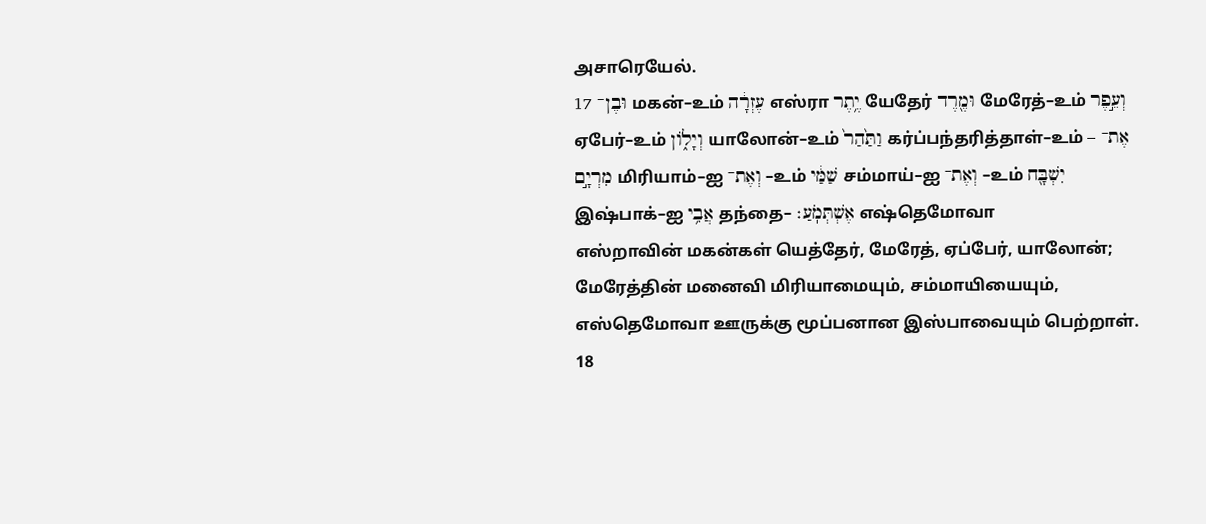அசாரெயேல்.
17 וּבֶן־ மகன்–உம் עֶזְרָ֔ה எஸ்ரா יֶ֥תֶר யேதேர் וּמֶ֖רֶד மேரேத்–உம் וְעֵ֣פֶר ஏபேர்–உம் וְיָל֑וֹן யாலோன்–உம் וַתַּ֙הַר֙ கர்ப்பந்தரித்தாள்–உம் אֶת־ – מִרְיָ֣ם மிரியாம்–ஐ וְאֶת־ –உம் שַׁמַּ֔י சம்மாய்–ஐ וְאֶת־ –உம் יִשְׁבָּ֖ח இஷ்பாக்–ஐ אֲבִ֥י தந்தை– אֶשְׁתְּמֹֽעַ׃ எஷ்தெமோவா
எஸ்றாவின் மகன்கள் யெத்தேர், மேரேத், ஏப்பேர், யாலோன்; மேரேத்தின் மனைவி மிரியாமையும், சம்மாயியையும், எஸ்தெமோவா ஊருக்கு மூப்பனான இஸ்பாவையும் பெற்றாள்.
18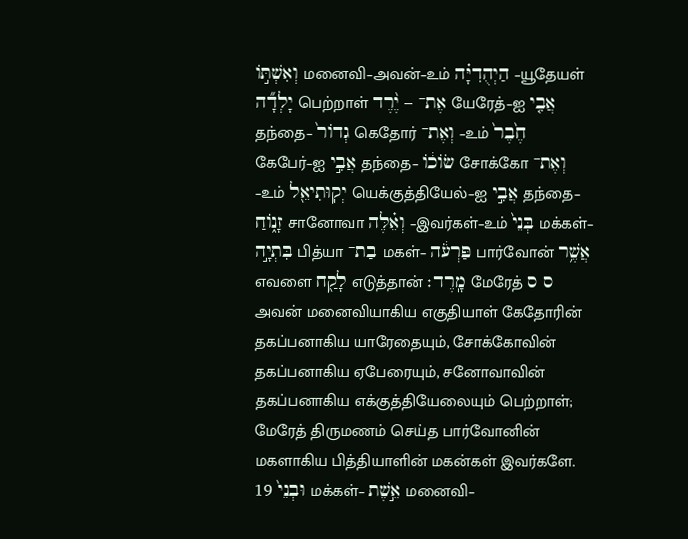וְאִשְׁתּ֣וֹ மனைவி–அவன்–உம் הַיְהֻדִיָּ֗ה –யூதேயள் יָלְדָ֞ה பெற்றாள் אֶת־ – יֶ֨רֶד யேரேத்–ஐ אֲבִ֤י தந்தை– גְדוֹר֙ கெதோர் וְאֶת־ –உம் חֶ֙בֶר֙ கேபேர்–ஐ אֲבִ֣י தந்தை– שׂוֹכ֔וֹ சோக்கோ וְאֶת־ –உம் יְקֽוּתִיאֵ֖ל யெக்குத்தியேல்–ஐ אֲבִ֣י தந்தை– זָנ֑וֹחַ சானோவா וְאֵ֗לֶּה –இவர்கள்–உம் בְּנֵי֙ மக்கள்– בִּתְיָ֣ה பித்யா בַת־ மகள்– פַּרְעֹ֔ה பார்வோன் אֲשֶׁ֥ר எவளை לָקַ֖ח எடுத்தான் מָֽרֶד׃ மேரேத் ס ס
அவன் மனைவியாகிய எகுதியாள் கேதோரின் தகப்பனாகிய யாரேதையும், சோக்கோவின் தகப்பனாகிய ஏபேரையும், சனோவாவின் தகப்பனாகிய எக்குத்தியேலையும் பெற்றாள்; மேரேத் திருமணம் செய்த பார்வோனின் மகளாகிய பித்தியாளின் மகன்கள் இவர்களே.
19 וּבְנֵי֙ மக்கள்– אֵ֣שֶׁת மனைவி–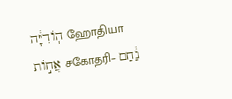הֽוֹדִיָּ֔ה ஹோதியா אֲח֣וֹת சகோதரி– נַ֔חַם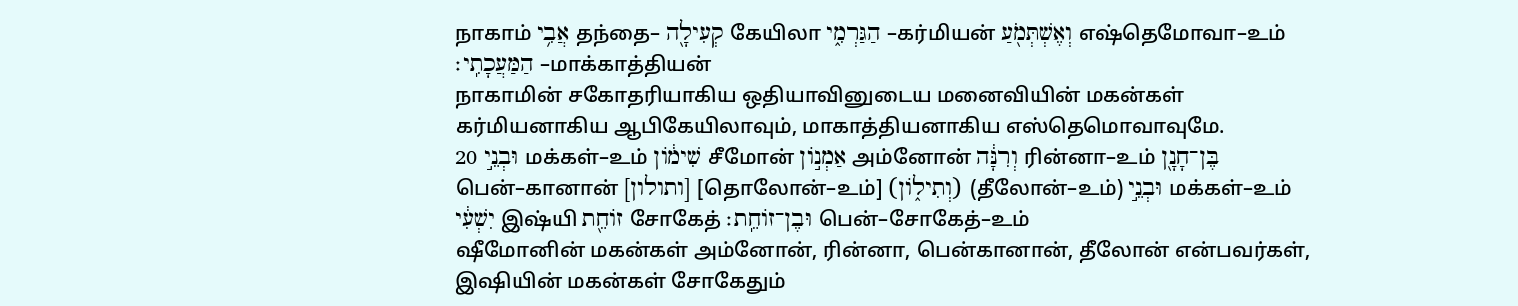நாகாம் אֲבִ֥י தந்தை– קְעִילָ֖ה கேயிலா הַגַּרְמִ֑י –கர்மியன் וְאֶשְׁתְּמֹ֖עַ எஷ்தெமோவா–உம் הַמַּעֲכָתִֽי׃ –மாக்காத்தியன்
நாகாமின் சகோதரியாகிய ஒதியாவினுடைய மனைவியின் மகன்கள் கர்மியனாகிய ஆபிகேயிலாவும், மாகாத்தியனாகிய எஸ்தெமொவாவுமே.
20 וּבְנֵ֣י மக்கள்–உம் שִׁימ֔וֹן சீமோன் אַמְנ֣וֹן அம்னோன் וְרִנָּ֔ה ரின்னா–உம் בֶּן־חָנָ֖ן பென்–கானான் [ותולון] [தொலோன்–உம்] (וְתִיל֑וֹן) (தீலோன்–உம்) וּבְנֵ֣י மக்கள்–உம் יִשְׁעִ֔י இஷ்யி זוֹחֵ֖ת சோகேத் וּבֶן־זוֹחֵֽת׃ பென்–சோகேத்–உம்
ஷீமோனின் மகன்கள் அம்னோன், ரின்னா, பென்கானான், தீலோன் என்பவர்கள், இஷியின் மகன்கள் சோகேதும்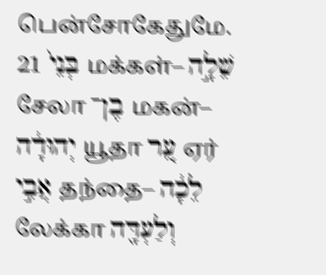பென்சோகேதுமே.
21 בְּנֵי֙ மக்கள்– שֵׁלָ֣ה சேலா בֶן־ மகன்– יְהוּדָ֔ה யூதா עֵ֚ר ஏர் אֲבִ֣י தந்தை– לֵכָ֔ה லேக்கா וְלַעְדָּ֖ה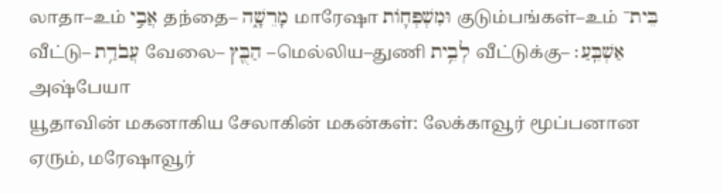லாதா–உம் אֲבִ֣י தந்தை– מָרֵשָׁ֑ה மாரேஷா וּמִשְׁפְּח֛וֹת குடும்பங்கள்–உம் בֵּית־ வீட்டு– עֲבֹדַ֥ת வேலை– הַבֻּ֖ץ –மெல்லிய–துணி לְבֵ֥ית வீட்டுக்கு– אַשְׁבֵּֽעַ׃ அஷ்பேயா
யூதாவின் மகனாகிய சேலாகின் மகன்கள்: லேக்காவூர் மூப்பனான ஏரும், மரேஷாவூர்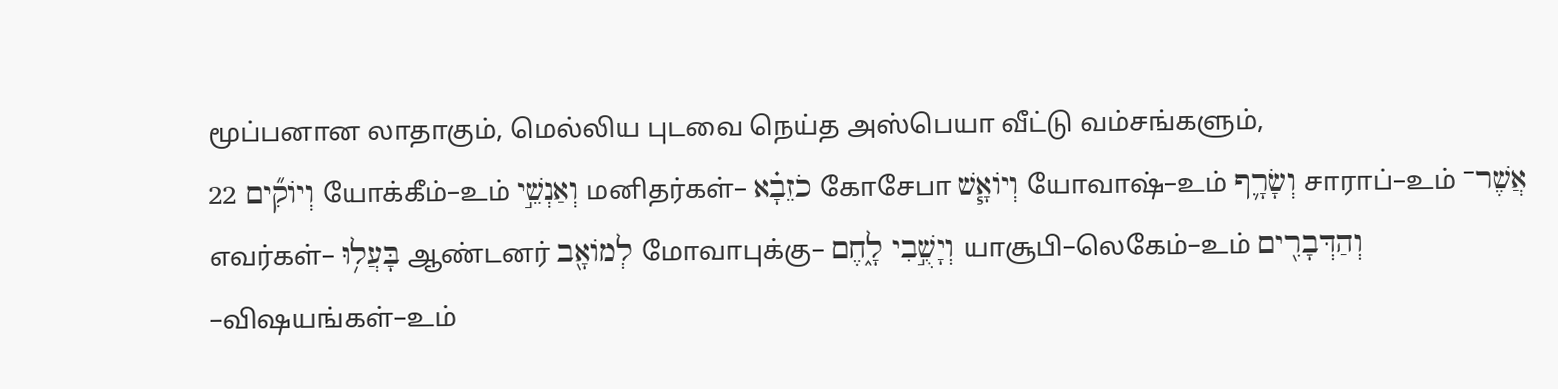மூப்பனான லாதாகும், மெல்லிய புடவை நெய்த அஸ்பெயா வீட்டு வம்சங்களும்,
22 וְיוֹקִ֞ים யோக்கீம்–உம் וְאַנְשֵׁ֣י மனிதர்கள்– כֹזֵבָ֗א கோசேபா וְיוֹאָ֧שׁ யோவாஷ்–உம் וְשָׂרָ֛ף சாராப்–உம் אֲשֶׁר־ எவர்கள்– בָּעֲל֥וּ ஆண்டனர் לְמוֹאָ֖ב மோவாபுக்கு– וְיָשֻׁ֣בִי לָ֑חֶם யாசூபி–லெகேம்–உம் וְהַדְּבָרִ֖ים –விஷயங்கள்–உம்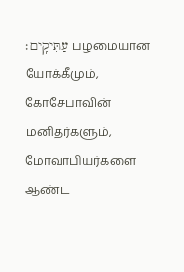עַתִּיקִֽים׃ பழமையான
யோக்கீமும், கோசேபாவின் மனிதர்களும், மோவாபியர்களை ஆண்ட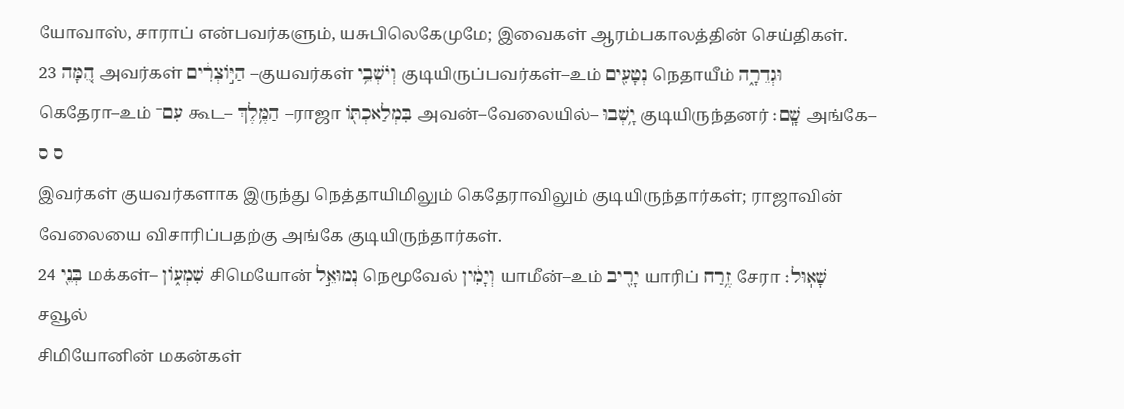யோவாஸ், சாராப் என்பவர்களும், யசுபிலெகேமுமே; இவைகள் ஆரம்பகாலத்தின் செய்திகள்.
23 הֵ֚מָּה அவர்கள் הַיּ֣וֹצְרִ֔ים –குயவர்கள் וְיֹשְׁבֵ֥י குடியிருப்பவர்கள்–உம் נְטָעִ֖ים நெதாயீம் וּגְדֵרָ֑ה கெதேரா–உம் עִם־ கூட– הַמֶּ֥לֶךְ –ராஜா בִּמְלַאכְתּ֖וֹ அவன்–வேலையில்– יָ֥שְׁבוּ குடியிருந்தனர் שָֽׁם׃ அங்கே– ס ס
இவர்கள் குயவர்களாக இருந்து நெத்தாயிமிலும் கெதேராவிலும் குடியிருந்தார்கள்; ராஜாவின் வேலையை விசாரிப்பதற்கு அங்கே குடியிருந்தார்கள்.
24 בְּנֵ֖י மக்கள்– שִׁמְע֑וֹן சிமெயோன் נְמוּאֵ֣ל நெமூவேல் וְיָמִ֔ין யாமீன்–உம் יָרִ֖יב யாரிப் זֶ֥רַח சேரா שָׁאֽוּל׃ சவூல்
சிமியோனின் மகன்கள்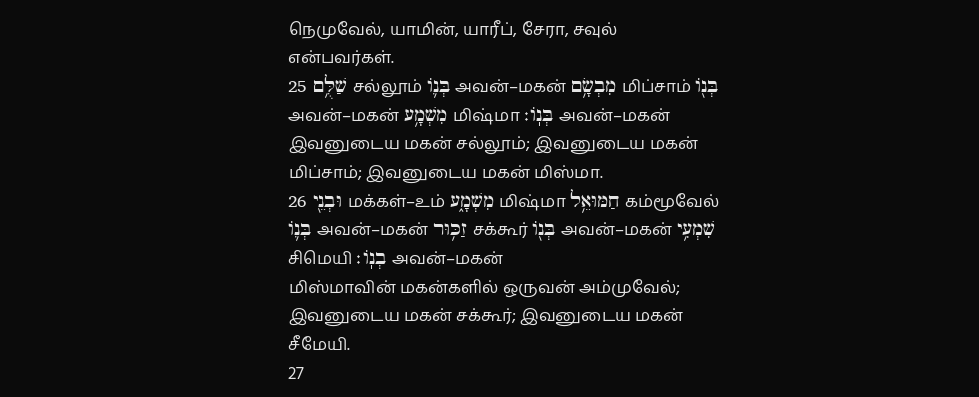நெமுவேல், யாமின், யாரீப், சேரா, சவுல் என்பவர்கள்.
25 שַׁלֻּ֥ם சல்லூம் בְּנ֛וֹ அவன்–மகன் מִבְשָׂ֥ם மிப்சாம் בְּנ֖וֹ அவன்–மகன் מִשְׁמָ֥ע மிஷ்மா בְּנֽוֹ׃ அவன்–மகன்
இவனுடைய மகன் சல்லூம்; இவனுடைய மகன் மிப்சாம்; இவனுடைய மகன் மிஸ்மா.
26 וּבְנֵ֖י மக்கள்–உம் מִשְׁמָ֑ע மிஷ்மா חַמּוּאֵ֥ל கம்மூவேல் בְּנ֛וֹ அவன்–மகன் זַכּ֥וּר சக்கூர் בְּנ֖וֹ அவன்–மகன் שִׁמְעִ֥י சிமெயி בְנֽוֹ׃ அவன்–மகன்
மிஸ்மாவின் மகன்களில் ஒருவன் அம்முவேல்; இவனுடைய மகன் சக்கூர்; இவனுடைய மகன் சீமேயி.
27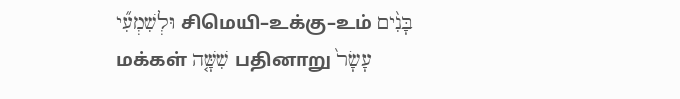וּלְשִׁמְעִ֞י சிமெயி–உக்கு–உம் בָּנִ֨ים மக்கள் שִׁשָּׁ֤ה பதினாறு עָשָׂר֙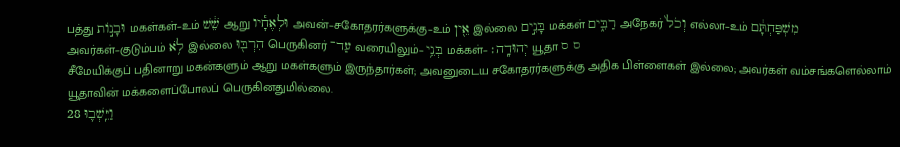பத்து וּבָנ֣וֹת மகள்கள்–உம் שֵׁ֔שׁ ஆறு וּלְאֶחָ֕יו அவன்–சகோதரர்களுக்கு–உம் אֵ֖ין இல்லை בָּנִ֣ים மக்கள் רַבִּ֑ים அநேகர் וְכֹל֙ எல்லா–உம் מִשְׁפַּחְתָּ֔ם அவர்கள்–குடும்பம் לֹ֥א இல்லை הִרְבּ֖וּ பெருகினர் עַד־ வரையிலும்– בְּנֵ֥י மக்கள்– יְהוּדָֽה׃ யூதா ס ס
சீமேயிக்குப் பதினாறு மகன்களும் ஆறு மகள்களும் இருந்தார்கள்; அவனுடைய சகோதரர்களுக்கு அதிக பிள்ளைகள் இல்லை; அவர்கள் வம்சங்களெல்லாம் யூதாவின் மக்களைப்போலப் பெருகினதுமில்லை.
28 וַיֵּֽשְׁב֛וּ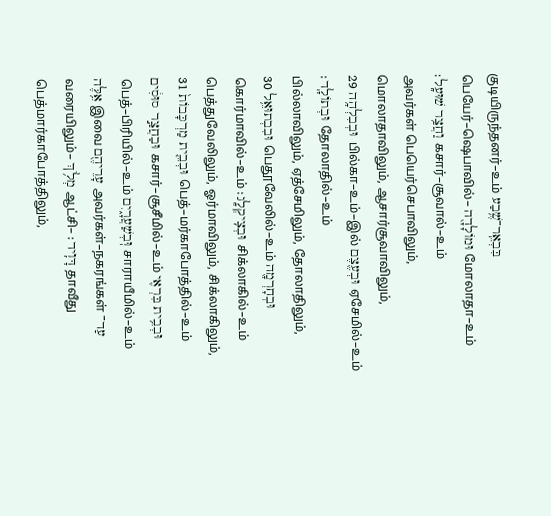குடியிருந்தனர்–உம் בִּבְאֵֽר־שֶׁ֥בַע பெயேர்–ஷெபாவில்– וּמוֹלָדָ֖ה மோலாதா–உம் וַחֲצַ֥ר שׁוּעָֽל׃ கசார்–சூவால்–உம்
அவர்கள் பெயெர்செபாவிலும், மொலாதாவிலும், ஆசார்சூவாவிலும்,
29 וּבְבִלְהָ֥ה பில்கா–உம்–இல் וּבְעֶ֖צֶם ஏசேமில்–உம் וּבְתוֹלָֽד׃ தோலாதில்–உம்
பில்லாவிலும், ஏத்சேமிலும், தோலாதிலும்,
30 וּבִבְתוּאֵ֥ל பெதூவேலில்–உம் וּבְחָרְמָ֖ה கொர்மாவில்–உம் וּבְצִֽיקְלָֽג׃ சிக்லாகில்–உம்
பெத்துவேலிலும், ஓர்மாவிலும், சிக்லாகிலும்,
31 וּבְבֵ֤ית מַרְכָּבוֹת֙ பெத்–மர்காபோத்தில்–உம் וּבַחֲצַ֣ר סוּסִ֔ים கசார்–சூசீமில்–உம் וּבְבֵ֥ית בִּרְאִ֖י பெத்–பிரியில்–உம் וּֽבְשַׁעֲרָ֑יִם சாராயீமில்–உம் אֵ֥לֶּה இவை עָרֵיהֶ֖ם அவர்கள்–நகரங்கள் עַד־ வரையிலும்– מְלֹ֥ךְ ஆட்சி– דָּוִֽיד׃ தாவீது
பெத்மார்காபோத்திலும்,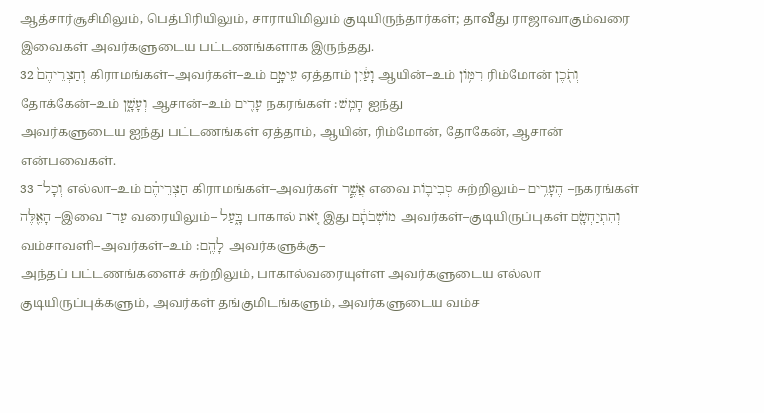ஆத்சார்சூசிமிலும், பெத்பிரியிலும், சாராயிமிலும் குடியிருந்தார்கள்; தாவீது ராஜாவாகும்வரை இவைகள் அவர்களுடைய பட்டணங்களாக இருந்தது.
32 וְחַצְרֵיהֶם֙ கிராமங்கள்–அவர்கள்–உம் עֵיטָ֣ם ஏத்தாம் וָעַ֔יִן ஆயின்–உம் רִמּ֥וֹן ரிம்மோன் וְתֹ֖כֶן தோக்கேன்–உம் וְעָשָׁ֑ן ஆசான்–உம் עָרִ֖ים நகரங்கள் חָמֵֽשׁ׃ ஐந்து
அவர்களுடைய ஐந்து பட்டணங்கள் ஏத்தாம், ஆயின், ரிம்மோன், தோகேன், ஆசான் என்பவைகள்.
33 וְכָל־ எல்லா–உம் חַצְרֵיהֶ֗ם கிராமங்கள்–அவர்கள் אֲשֶׁ֧ר எவை סְבִיב֛וֹת சுற்றிலும்– הֶעָרִ֥ים –நகரங்கள் הָאֵ֖לֶּה –இவை עַד־ வரையிலும்– בָּ֑עַל பாகால் זֹ֚את இது מוֹשְׁבֹתָ֔ם அவர்கள்–குடியிருப்புகள் וְהִתְיַחְשָׂ֖ם வம்சாவளி–அவர்கள்–உம் לָהֶֽם׃ அவர்களுக்கு–
அந்தப் பட்டணங்களைச் சுற்றிலும், பாகால்வரையுள்ள அவர்களுடைய எல்லா குடியிருப்புக்களும், அவர்கள் தங்குமிடங்களும், அவர்களுடைய வம்ச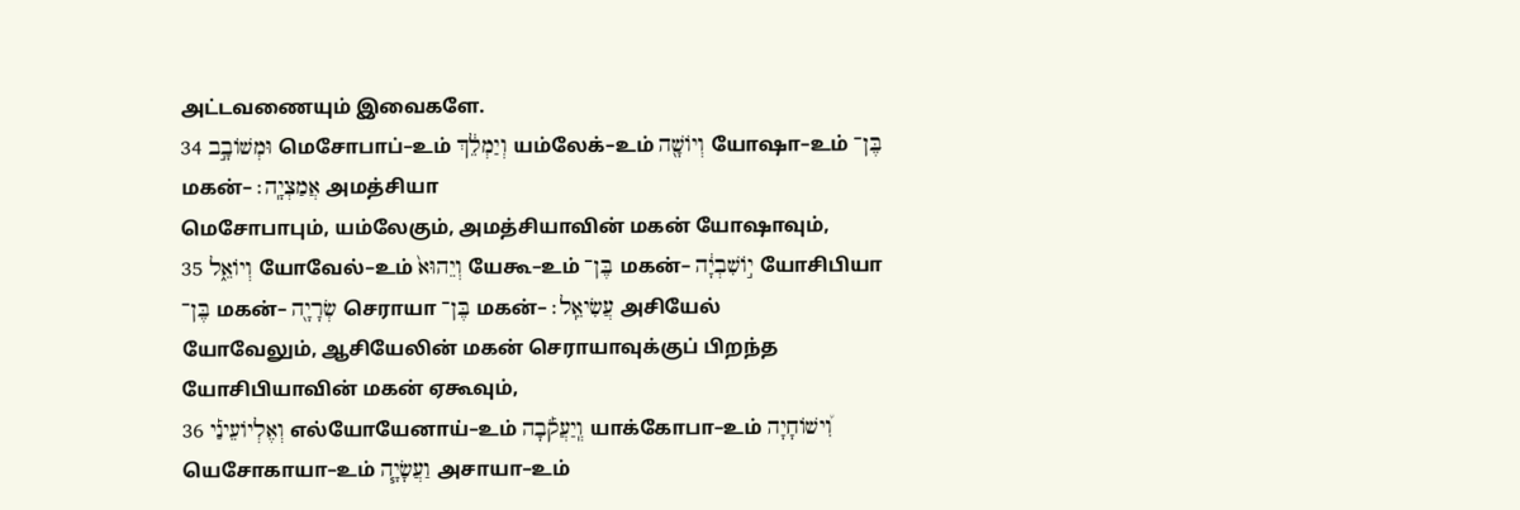அட்டவணையும் இவைகளே.
34 וּמְשׁוֹבָ֣ב மெசோபாப்–உம் וְיַמְלֵ֔ךְ யம்லேக்–உம் וְיוֹשָׁ֖ה யோஷா–உம் בֶּן־ மகன்– אֲמַצְיָֽה׃ அமத்சியா
மெசோபாபும், யம்லேகும், அமத்சியாவின் மகன் யோஷாவும்,
35 וְיוֹאֵ֑ל யோவேல்–உம் וְיֵהוּא֙ யேகூ–உம் בֶּן־ மகன்– י֣וֹשִׁבְיָ֔ה யோசிபியா בֶּן־ மகன்– שְׂרָיָ֖ה செராயா בֶּן־ மகன்– עֲשִׂיאֵֽל׃ அசியேல்
யோவேலும், ஆசியேலின் மகன் செராயாவுக்குப் பிறந்த யோசிபியாவின் மகன் ஏகூவும்,
36 וְאֶלְיוֹעֵינַ֡י எல்யோயேனாய்–உம் וְֽיַעֲקֹ֡בָה யாக்கோபா–உம் וִ֠ישׁוֹחָיָה யெசோகாயா–உம் וַעֲשָׂיָ֧ה அசாயா–உம்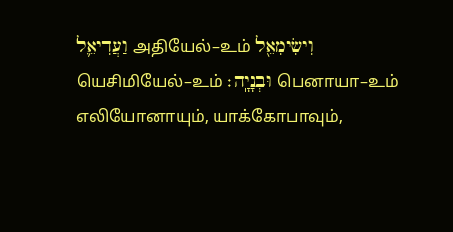וַעֲדִיאֵ֛ל அதியேல்–உம் וִישִׂימִאֵ֖ל யெசிமியேல்–உம் וּבְנָיָֽה׃ பெனாயா–உம்
எலியோனாயும், யாக்கோபாவும்,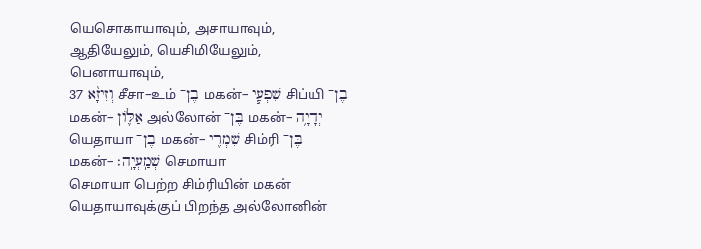யெசொகாயாவும், அசாயாவும், ஆதியேலும், யெசிமியேலும், பெனாயாவும்,
37 וְזִיזָ֨א சீசா–உம் בֶן־ மகன்– שִׁפְעִ֧י சிப்யி בֶן־ மகன்– אַלּ֛וֹן அல்லோன் בֶּן־ மகன்– יְדָיָ֥ה யெதாயா בֶן־ மகன்– שִׁמְרִ֖י சிம்ரி בֶּן־ மகன்– שְׁמַֽעְיָֽה׃ செமாயா
செமாயா பெற்ற சிம்ரியின் மகன் யெதாயாவுக்குப் பிறந்த அல்லோனின்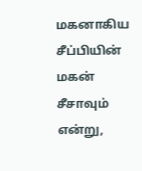மகனாகிய சீப்பியின் மகன் சீசாவும் என்று,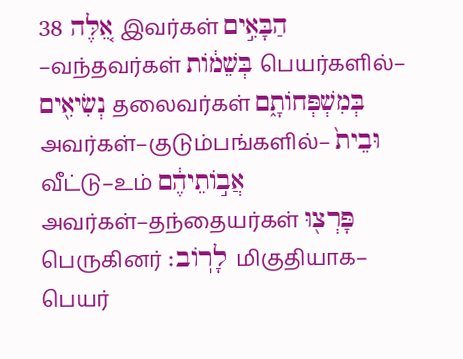38 אֵ֚לֶּה இவர்கள் הַבָּאִ֣ים –வந்தவர்கள் בְּשֵׁמ֔וֹת பெயர்களில்– נְשִׂיאִ֖ים தலைவர்கள் בְּמִשְׁפְּחוֹתָ֑ם அவர்கள்–குடும்பங்களில்– וּבֵית֙ வீட்டு–உம் אֲב֣וֹתֵיהֶ֔ם அவர்கள்–தந்தையர்கள் פָּרְצ֖וּ பெருகினர் לָרֽוֹב׃ மிகுதியாக–
பெயர்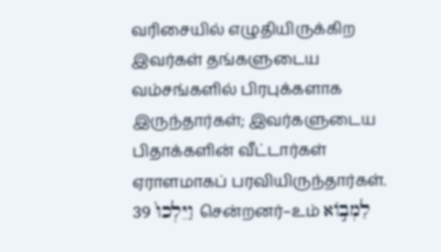வரிசையில் எழுதியிருக்கிற இவர்கள் தங்களுடைய வம்சங்களில் பிரபுக்களாக இருந்தார்கள்; இவர்களுடைய பிதாக்களின் வீட்டார்கள் ஏராளமாகப் பரவியிருந்தார்கள்.
39 וַיֵּלְכוּ֙ சென்றனர்–உம் לִמְב֣וֹא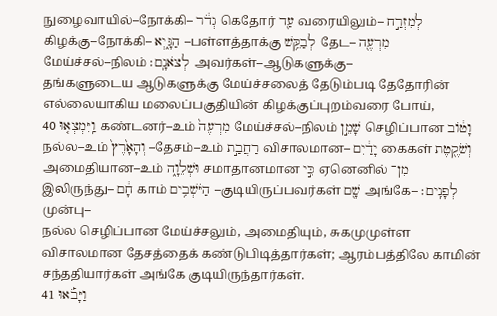நுழைவாயில்–நோக்கி– גְדֹ֔ר கெதோர் עַ֖ד வரையிலும்– לְמִזְרַ֣ח கிழக்கு–நோக்கி– הַגָּ֑יְא –பள்ளத்தாக்கு לְבַקֵּ֥שׁ தேட– מִרְעֶ֖ה மேய்ச்சல்–நிலம் לְצֹאנָֽם׃ அவர்கள்–ஆடுகளுக்கு–
தங்களுடைய ஆடுகளுக்கு மேய்ச்சலைத் தேடும்படி தேதோரின் எல்லையாகிய மலைப்பகுதியின் கிழக்குப்புறம்வரை போய்,
40 וַֽיִּמְצְא֤וּ கண்டனர்–உம் מִרְעֶה֙ மேய்ச்சல்–நிலம் שָׁמֵ֣ן செழிப்பான וָט֔וֹב நல்ல–உம் וְהָאָ֙רֶץ֙ –தேசம்–உம் רַחֲבַ֣ת விசாலமான– יָדַ֔יִם கைகள் וְשֹׁקֶ֖טֶת அமைதியான–உம் וּשְׁלֵוָ֑ה சமாதானமான כִּ֣י ஏனெனில் מִן־ இலிருந்து– חָ֔ם காம் הַיֹּשְׁבִ֥ים –குடியிருப்பவர்கள் שָׁ֖ם அங்கே– לְפָנִֽים׃ முன்பு–
நல்ல செழிப்பான மேய்ச்சலும், அமைதியும், சுகமுமுள்ள விசாலமான தேசத்தைக் கண்டுபிடித்தார்கள்; ஆரம்பத்திலே காமின் சந்ததியார்கள் அங்கே குடியிருந்தார்கள்.
41 וַיָּבֹ֡אוּ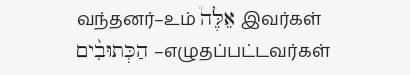வந்தனர்–உம் אֵלֶּה֩ இவர்கள் הַכְּתוּבִ֨ים –எழுதப்பட்டவர்கள்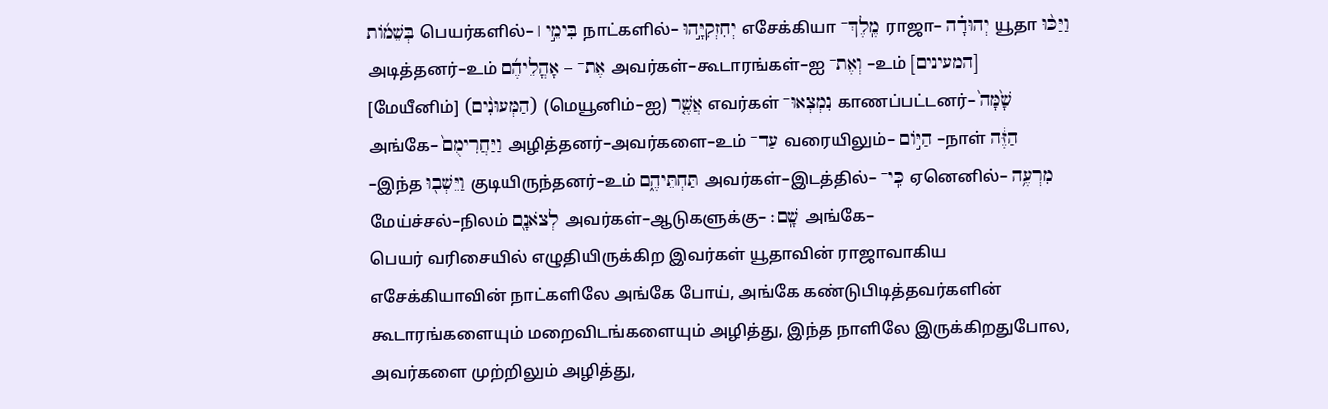בְּשֵׁמ֜וֹת பெயர்களில்– בִּימֵ֣י ׀ நாட்களில்– יְחִזְקִיָּ֣הוּ எசேக்கியா מֶֽלֶךְ־ ராஜா– יְהוּדָ֗ה யூதா וַיַּכּ֨וּ அடித்தனர்–உம் אֶת־ – אָהֳלֵיהֶ֜ם அவர்கள்–கூடாரங்கள்–ஐ וְאֶת־ –உம் [המעינים] [மேயீனிம்] (הַמְּעוּנִ֨ים) (மெயூனிம்–ஐ) אֲשֶׁ֤ר எவர்கள் נִמְצְאוּ־ காணப்பட்டனர்– שָׁ֙מָּה֙ அங்கே– וַיַּחֲרִימֻם֙ அழித்தனர்–அவர்களை–உம் עַד־ வரையிலும்– הַיּ֣וֹם –நாள் הַזֶּ֔ה –இந்த וַיֵּשְׁב֖וּ குடியிருந்தனர்–உம் תַּחְתֵּיהֶ֑ם அவர்கள்–இடத்தில்– כִּֽי־ ஏனெனில்– מִרְעֶ֥ה மேய்ச்சல்–நிலம் לְצֹאנָ֖ם அவர்கள்–ஆடுகளுக்கு– שָֽׁם׃ அங்கே–
பெயர் வரிசையில் எழுதியிருக்கிற இவர்கள் யூதாவின் ராஜாவாகிய எசேக்கியாவின் நாட்களிலே அங்கே போய், அங்கே கண்டுபிடித்தவர்களின் கூடாரங்களையும் மறைவிடங்களையும் அழித்து, இந்த நாளிலே இருக்கிறதுபோல, அவர்களை முற்றிலும் அழித்து,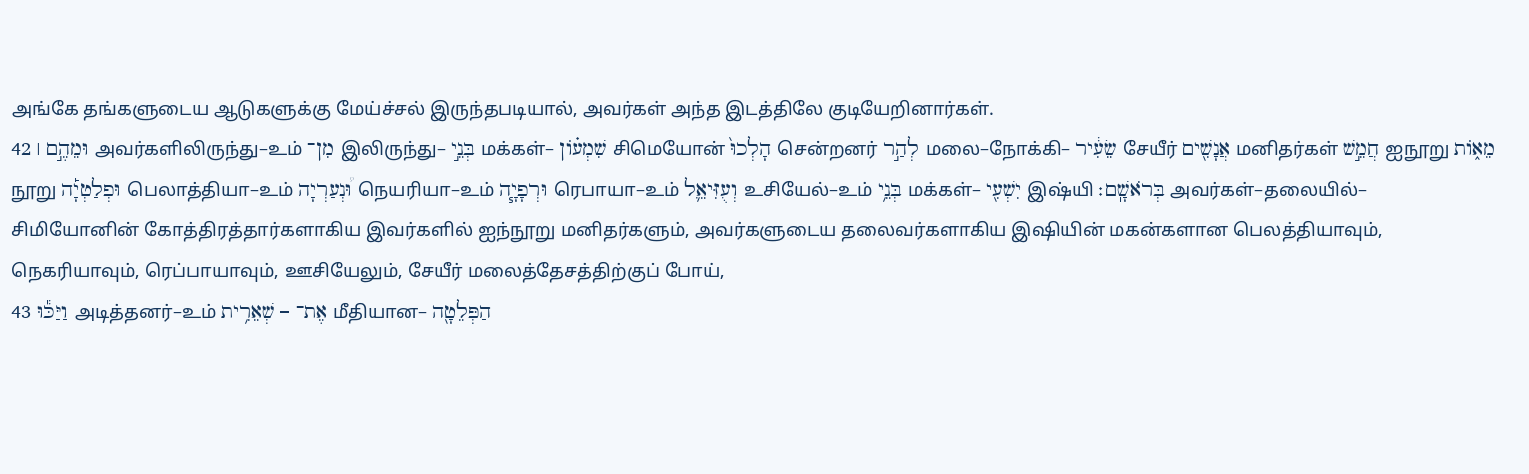அங்கே தங்களுடைய ஆடுகளுக்கு மேய்ச்சல் இருந்தபடியால், அவர்கள் அந்த இடத்திலே குடியேறினார்கள்.
42 וּמֵהֶ֣ם ׀ அவர்களிலிருந்து–உம் מִן־ இலிருந்து– בְּנֵ֣י மக்கள்– שִׁמְע֗וֹן சிமெயோன் הָלְכוּ֙ சென்றனர் לְהַ֣ר மலை–நோக்கி– שֵׂעִ֔יר சேயீர் אֲנָשִׁ֖ים மனிதர்கள் חֲמֵ֣שׁ ஐநூறு מֵא֑וֹת நூறு וּפְלַטְיָ֡ה பெலாத்தியா–உம் וּ֠נְעַרְיָה நெயரியா–உம் וּרְפָיָ֧ה ரெபாயா–உம் וְעֻזִּיאֵ֛ל உசியேல்–உம் בְּנֵ֥י மக்கள்– יִשְׁעִ֖י இஷ்யி בְּרֹאשָֽׁם׃ அவர்கள்–தலையில்–
சிமியோனின் கோத்திரத்தார்களாகிய இவர்களில் ஐந்நூறு மனிதர்களும், அவர்களுடைய தலைவர்களாகிய இஷியின் மகன்களான பெலத்தியாவும், நெகரியாவும், ரெப்பாயாவும், ஊசியேலும், சேயீர் மலைத்தேசத்திற்குப் போய்,
43 וַיַּכּ֕וּ அடித்தனர்–உம் אֶת־ – שְׁאֵרִ֥ית மீதியான– הַפְּלֵטָ֖ה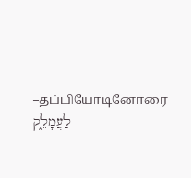–தப்பியோடினோரை לַעֲמָלֵ֑ק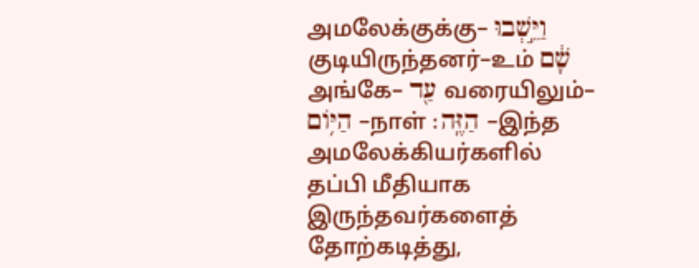அமலேக்குக்கு– וַיֵּ֣שְׁבוּ குடியிருந்தனர்–உம் שָׁ֔ם அங்கே– עַ֖ד வரையிலும்– הַיּ֥וֹם –நாள் הַזֶּֽה׃ –இந்த
அமலேக்கியர்களில் தப்பி மீதியாக இருந்தவர்களைத் தோற்கடித்து,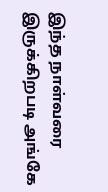இந்த நாள்வரை இருக்கிறபடி அங்கே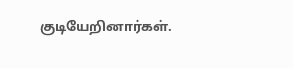குடியேறினார்கள்.